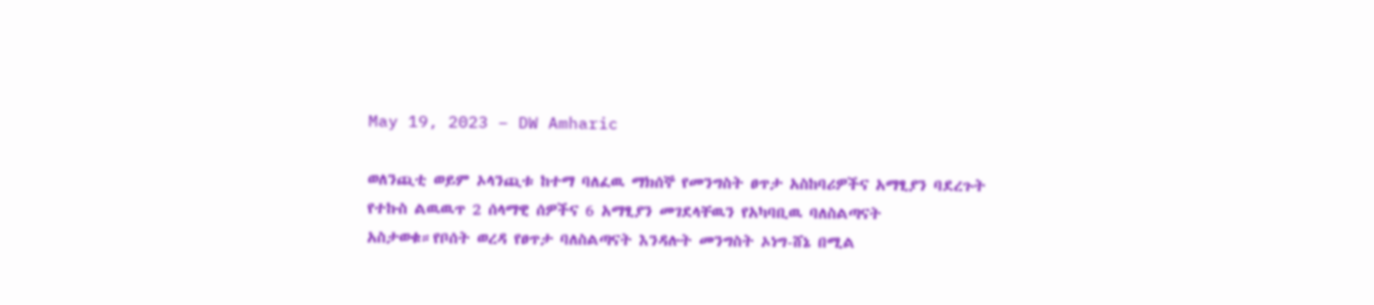May 19, 2023 – DW Amharic

ወለንጪቲ ወይም ኦላንጪቱ ከተማ ባለፈዉ ማክሰኞ የመንግስት ፀጥታ አስከባሪዎችና አማፂያን ባደረጉት የተኩስ ልዉዉጥ 2 ሰላማዊ ሰዎችና 6 አማፂያን መገደላቸዉን የአካባቢዉ ባለስልጣናት አስታወቁ።የቦሰት ወረዳ የፀጥታ ባለስልጣናት እንዳሉት መንግስት ኦነግ-ሸኔ በሚል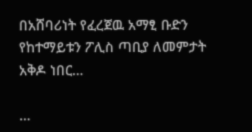በአሸባሪነት የፈረጀዉ አማፂ ቡድን የከተማይቱን ፖሊስ ጣቢያ ለመምታት አቅዶ ነበር…

…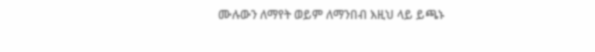ሙሉውን ለማየት ወይም ለማንበብ እዚህ ላይ ይጫኑ